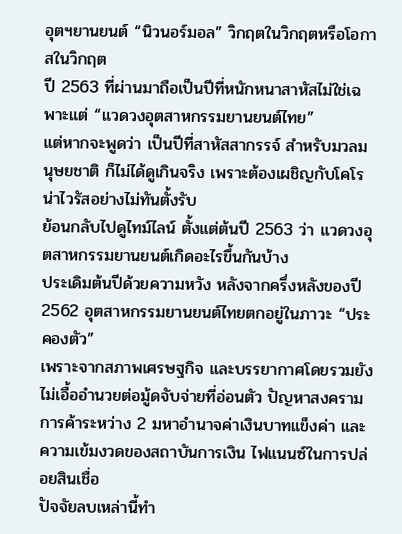อุตฯยานยนต์ “นิวนอร์มอล” วิกฤตในวิกฤตหรือโอกาสในวิกฤต
ปี 2563 ที่ผ่านมาถือเป็นปีที่หนักหนาสาหัสไม่ใช่เฉพาะแต่ “แวดวงอุตสาหกรรมยานยนต์ไทย”
แต่หากจะพูดว่า เป็นปีที่สาหัสสากรรจ์ สำหรับมวลมนุษยชาติ ก็ไม่ได้ดูเกินจริง เพราะต้องเผชิญกับโคโรน่าไวรัสอย่างไม่ทันตั้งรับ
ย้อนกลับไปดูไทม์ไลน์ ตั้งแต่ต้นปี 2563 ว่า แวดวงอุตสาหกรรมยานยนต์เกิดอะไรขึ้นกันบ้าง
ประเดิมต้นปีด้วยความหวัง หลังจากครึ่งหลังของปี 2562 อุตสาหกรรมยานยนต์ไทยตกอยู่ในภาวะ “ประคองตัว”
เพราะจากสภาพเศรษฐกิจ และบรรยากาศโดยรวมยังไม่เอื้ออำนวยต่อมู้ดจับจ่ายที่อ่อนตัว ปัญหาสงครามการค้าระหว่าง 2 มหาอำนาจค่าเงินบาทแข็งค่า และความเข้มงวดของสถาบันการเงิน ไฟแนนซ์ในการปล่อยสินเชื่อ
ปัจจัยลบเหล่านี้ทำ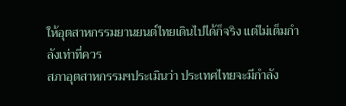ให้อุตสาหกรรมยานยนต์ไทยเดินไปได้ก็จริง แต่ไม่เต็มกำลังเท่าที่ควร
สภาอุตสาหกรรมฯประเมินว่า ประเทศไทยจะมีกำลัง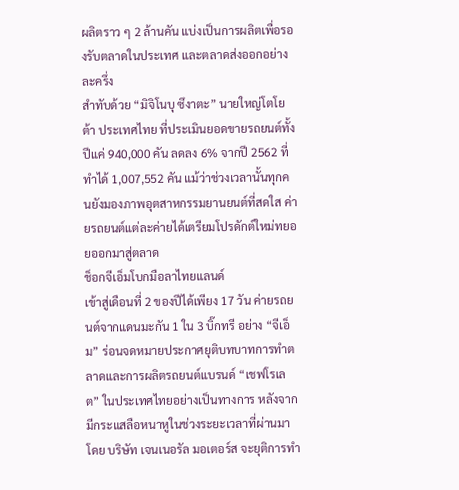ผลิตราว ๆ 2 ล้านคัน แบ่งเป็นการผลิตเพื่อรองรับตลาดในประเทศ และตลาดส่งออกอย่างละครึ่ง
สำทับด้วย “มิจิโนบุ ซึงาตะ” นายใหญ่โตโยต้า ประเทศไทย ที่ประเมินยอดขายรถยนต์ทั้งปีแค่ 940,000 คัน ลดลง 6% จากปี 2562 ที่ทำได้ 1,007,552 คัน แม้ว่าช่วงเวลานั้นทุกคนยังมองภาพอุตสาหกรรมยานยนต์ที่สดใส ค่ายรถยนต์แต่ละค่ายได้เตรียมโปรดักต์ใหม่ทยอยออกมาสู่ตลาด
ช็อกจีเอ็มโบกมือลาไทยแลนด์
เข้าสู่เดือนที่ 2 ของปีได้เพียง 17 วัน ค่ายรถยนต์จากแดนมะกัน 1 ใน 3 บิ๊กทรี อย่าง “จีเอ็ม” ร่อนจดหมายประกาศยุติบทบาทการทำตลาดและการผลิตรถยนต์แบรนด์ “เชฟโรเลต” ในประเทศไทยอย่างเป็นทางการ หลังจากมีกระแสลือหนาหูในช่วงระยะเวลาที่ผ่านมา
โดย บริษัท เจนเนอรัล มอเตอร์ส จะยุติการทำ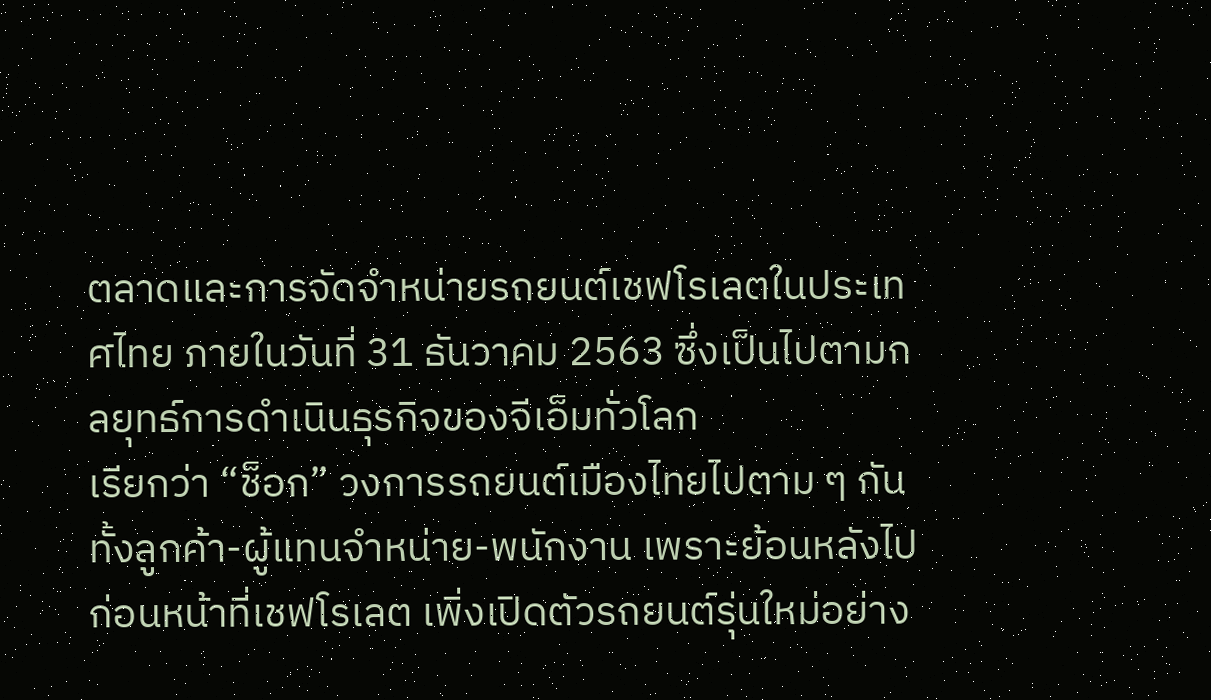ตลาดและการจัดจำหน่ายรถยนต์เชฟโรเลตในประเทศไทย ภายในวันที่ 31 ธันวาคม 2563 ซึ่งเป็นไปตามกลยุทธ์การดำเนินธุรกิจของจีเอ็มทั่วโลก
เรียกว่า “ช็อก” วงการรถยนต์เมืองไทยไปตาม ๆ กัน ทั้งลูกค้า-ผู้แทนจำหน่าย-พนักงาน เพราะย้อนหลังไปก่อนหน้าที่เชฟโรเลต เพิ่งเปิดตัวรถยนต์รุ่นใหม่อย่าง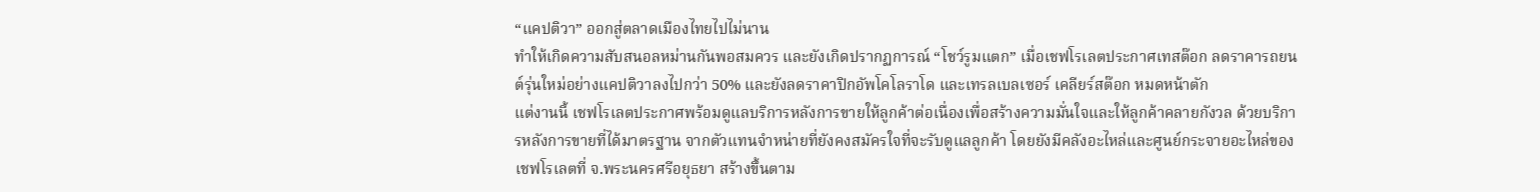“แคปติวา” ออกสู่ตลาดเมืองไทยไปไม่นาน
ทำให้เกิดความสับสนอลหม่านกันพอสมควร และยังเกิดปรากฏการณ์ “โชว์รูมแตก” เมื่อเชฟโรเลตประกาศเทสต๊อก ลดราคารถยนต์รุ่นใหม่อย่างแคปติวาลงไปกว่า 50% และยังลดราคาปิกอัพโคโลราโด และเทรลเบลเซอร์ เคลียร์สต๊อก หมดหน้าตัก
แต่งานนี้ เชฟโรเลตประกาศพร้อมดูแลบริการหลังการขายให้ลูกค้าต่อเนื่องเพื่อสร้างความมั่นใจและให้ลูกค้าคลายกังวล ด้วยบริการหลังการขายที่ได้มาตรฐาน จากตัวแทนจำหน่ายที่ยังคงสมัครใจที่จะรับดูแลลูกค้า โดยยังมีคลังอะไหล่และศูนย์กระจายอะไหล่ของเชฟโรเลตที่ จ.พระนครศรีอยุธยา สร้างขึ้นตาม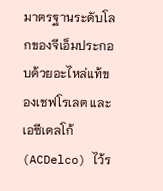มาตรฐานระดับโลกของจีเอ็มประกอบด้วยอะไหล่แท้ของเชฟโรเลต และเอซีเดลโก้ (ACDelco) ไว้ร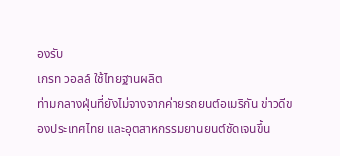องรับ
เกรท วอลล์ ใช้ไทยฐานผลิต
ท่ามกลางฝุ่นที่ยังไม่จางจากค่ายรถยนต์อเมริกัน ข่าวดีของประเทศไทย และอุตสาหกรรมยานยนต์ชัดเจนขึ้น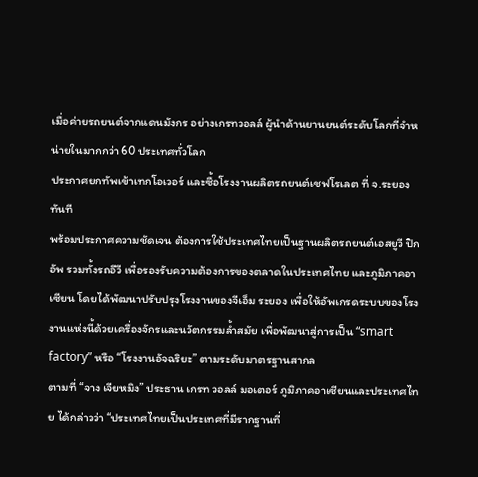เมื่อค่ายรถยนต์จากแดนมังกร อย่างเกรทวอลล์ ผู้นำด้านยานยนต์ระดับโลกที่จำหน่ายในมากกว่า 60 ประเทศทั่วโลก
ประกาศยกทัพเข้าเทกโอเวอร์ และซื้อโรงงานผลิตรถยนต์เชฟโรเลต ที่ จ.ระยอง ทันที
พร้อมประกาศความชัดเจน ต้องการใช้ประเทศไทยเป็นฐานผลิตรถยนต์เอสยูวี ปิกอัพ รวมทั้งรถอีวี เพื่อรองรับความต้องการของตลาดในประเทศไทย และภูมิภาคอาเซียน โดยได้พัฒนาปรับปรุงโรงงานของจีเอ็ม ระยอง เพื่อให้อัพเกรดระบบของโรงงานแห่งนี้ด้วยเครื่องจักรและนวัตกรรมล้ำสมัย เพื่อพัฒนาสู่การเป็น “smart factory” หรือ “โรงงานอัจฉริยะ” ตามระดับมาตรฐานสากล
ตามที่ “จาง เจียหมิง” ประธาน เกรท วอลล์ มอเตอร์ ภูมิภาคอาเซียนและประเทศไทย ได้กล่าวว่า “ประเทศไทยเป็นประเทศที่มีรากฐานที่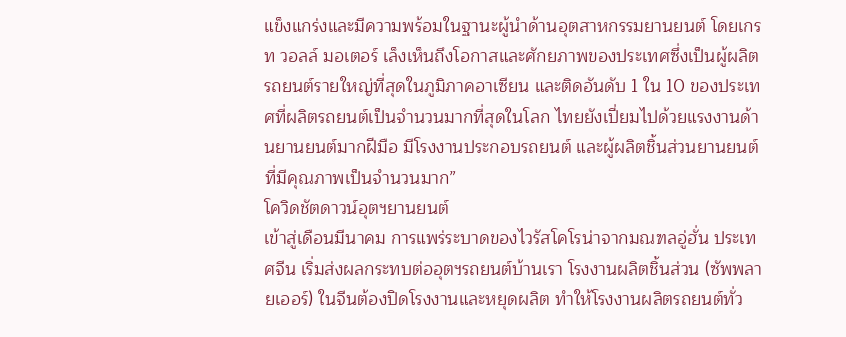แข็งแกร่งและมีความพร้อมในฐานะผู้นำด้านอุตสาหกรรมยานยนต์ โดยเกรท วอลล์ มอเตอร์ เล็งเห็นถึงโอกาสและศักยภาพของประเทศซึ่งเป็นผู้ผลิตรถยนต์รายใหญ่ที่สุดในภูมิภาคอาเซียน และติดอันดับ 1 ใน 10 ของประเทศที่ผลิตรถยนต์เป็นจำนวนมากที่สุดในโลก ไทยยังเปี่ยมไปด้วยแรงงานด้านยานยนต์มากฝีมือ มีโรงงานประกอบรถยนต์ และผู้ผลิตชิ้นส่วนยานยนต์ที่มีคุณภาพเป็นจำนวนมาก”
โควิดชัตดาวน์อุตฯยานยนต์
เข้าสู่เดือนมีนาคม การแพร่ระบาดของไวรัสโคโรน่าจากมณฑลอู่ฮั่น ประเทศจีน เริ่มส่งผลกระทบต่ออุตฯรถยนต์บ้านเรา โรงงานผลิตชิ้นส่วน (ซัพพลายเออร์) ในจีนต้องปิดโรงงานและหยุดผลิต ทำให้โรงงานผลิตรถยนต์ทั่ว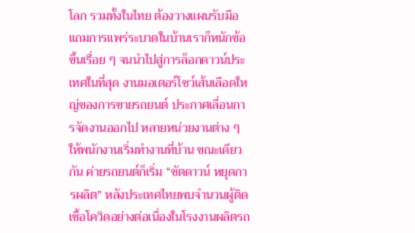โลก รวมทั้งในไทย ต้องวางแผนรับมือ แถมการแพร่ระบาดในบ้านเราก็หนักข้อขึ้นเรื่อย ๆ จนนำไปสู่การล็อกดาวน์ประเทศในที่สุด งานมอเตอร์โชว์เส้นเลือดใหญ่ของการขายรถยนต์ ประกาศเลื่อนการจัดงานออกไป หลายหน่วยงานต่าง ๆ ให้พนักงานเริ่มทำงานที่บ้าน ขณะเดียวกัน ค่ายรถยนต์ก็เริ่ม “ชัตดาวน์ หยุดการผลิต” หลังประเทศไทยพบจำนวนผู้ติดเชื้อโควิดอย่างต่อเนื่องในโรงงานผลิตรถ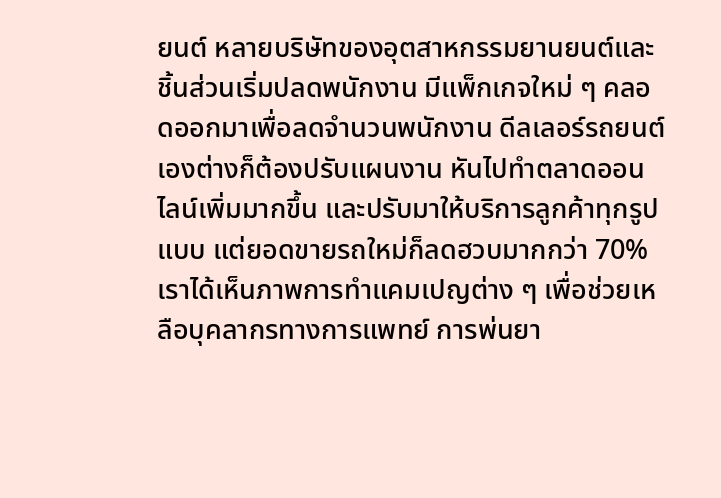ยนต์ หลายบริษัทของอุตสาหกรรมยานยนต์และชิ้นส่วนเริ่มปลดพนักงาน มีแพ็กเกจใหม่ ๆ คลอดออกมาเพื่อลดจำนวนพนักงาน ดีลเลอร์รถยนต์เองต่างก็ต้องปรับแผนงาน หันไปทำตลาดออนไลน์เพิ่มมากขึ้น และปรับมาให้บริการลูกค้าทุกรูปแบบ แต่ยอดขายรถใหม่ก็ลดฮวบมากกว่า 70% เราได้เห็นภาพการทำแคมเปญต่าง ๆ เพื่อช่วยเหลือบุคลากรทางการแพทย์ การพ่นยา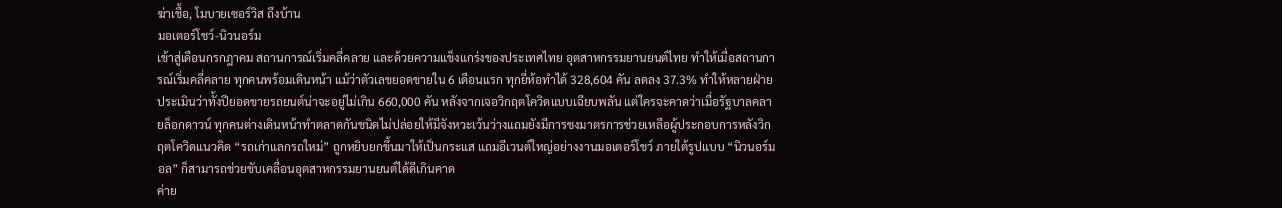ฆ่าเชื้อ, โมบายเซอร์วิส ถึงบ้าน
มอเตอร์โชว์-นิวนอร์ม
เข้าสู่เดือนกรกฎาคม สถานการณ์เริ่มคลี่คลาย และด้วยความแข็งแกร่งของประเทศไทย อุตสาหกรรมยานยนต์ไทย ทำให้เมื่อสถานการณ์เริ่มคลี่คลาย ทุกคนพร้อมเดินหน้า แม้ว่าตัวเลขยอดขายใน 6 เดือนแรก ทุกยี่ห้อทำได้ 328,604 คัน ลดลง 37.3% ทำให้หลายฝ่ายประเมินว่าทั้งปียอดขายรถยนต์น่าจะอยู่ไม่เกิน 660,000 คัน หลังจากเจอวิกฤตโควิดแบบเฉียบพลัน แต่ใครจะคาดว่าเมื่อรัฐบาลคลายล็อกดาวน์ ทุกคนต่างเดินหน้าทำตลาดกันชนิดไม่ปล่อยให้มีจังหวะเว้นว่างแถมยังมีการชงมาตรการช่วยเหลือผู้ประกอบการหลังวิกฤตโควิดแนวคิด “รถเก่าแลกรถใหม่” ถูกหยิบยกขึ้นมาให้เป็นกระแส แถมอีเวนต์ใหญ่อย่างงานมอเตอร์โชว์ ภายใต้รูปแบบ “นิวนอร์มอล” ก็สามารถช่วยขับเคลื่อนอุตสาหกรรมยานยนต์ได้ดีเกินคาด
ค่าย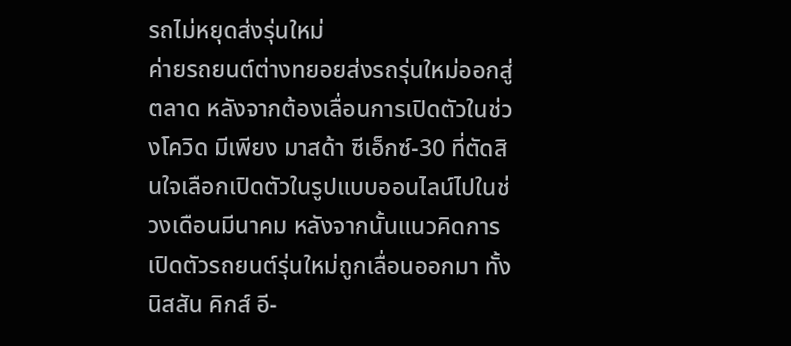รถไม่หยุดส่งรุ่นใหม่
ค่ายรถยนต์ต่างทยอยส่งรถรุ่นใหม่ออกสู่ตลาด หลังจากต้องเลื่อนการเปิดตัวในช่วงโควิด มีเพียง มาสด้า ซีเอ็กซ์-30 ที่ตัดสินใจเลือกเปิดตัวในรูปแบบออนไลน์ไปในช่วงเดือนมีนาคม หลังจากนั้นแนวคิดการเปิดตัวรถยนต์รุ่นใหม่ถูกเลื่อนออกมา ทั้งนิสสัน คิกส์ อี-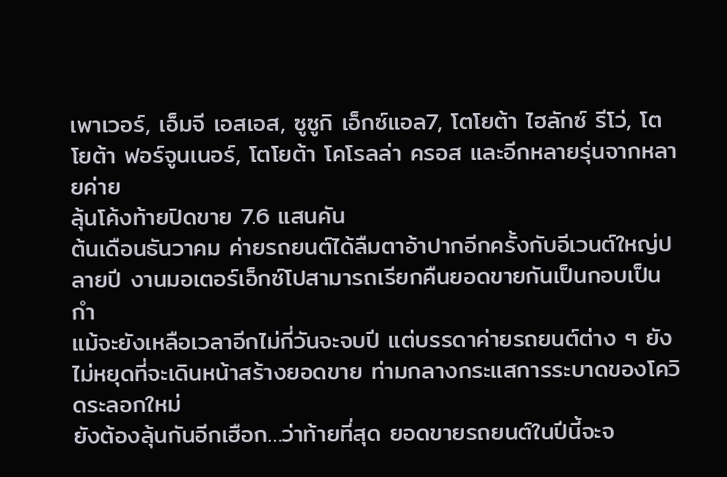เพาเวอร์, เอ็มจี เอสเอส, ซูซูกิ เอ็กซ์แอล7, โตโยต้า ไฮลักซ์ รีโว่, โตโยต้า ฟอร์จูนเนอร์, โตโยต้า โคโรลล่า ครอส และอีกหลายรุ่นจากหลายค่าย
ลุ้นโค้งท้ายปิดขาย 7.6 แสนคัน
ต้นเดือนธันวาคม ค่ายรถยนต์ได้ลืมตาอ้าปากอีกครั้งกับอีเวนต์ใหญ่ปลายปี งานมอเตอร์เอ็กซ์โปสามารถเรียกคืนยอดขายกันเป็นกอบเป็นกำ
แม้จะยังเหลือเวลาอีกไม่กี่วันจะจบปี แต่บรรดาค่ายรถยนต์ต่าง ๆ ยังไม่หยุดที่จะเดินหน้าสร้างยอดขาย ท่ามกลางกระแสการระบาดของโควิดระลอกใหม่
ยังต้องลุ้นกันอีกเฮือก…ว่าท้ายที่สุด ยอดขายรถยนต์ในปีนี้จะจ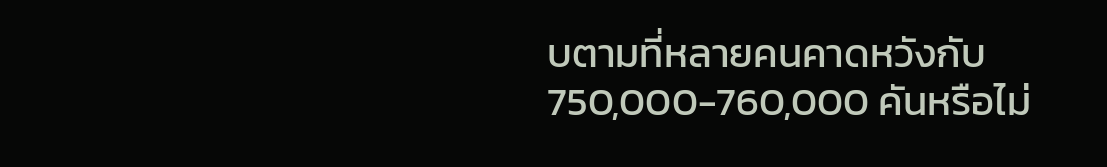บตามที่หลายคนคาดหวังกับ 750,000-760,000 คันหรือไม่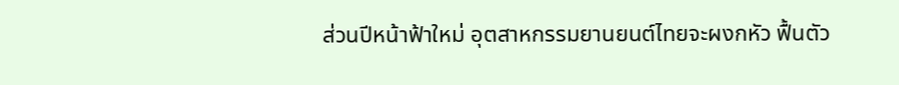ส่วนปีหน้าฟ้าใหม่ อุตสาหกรรมยานยนต์ไทยจะผงกหัว ฟื้นตัว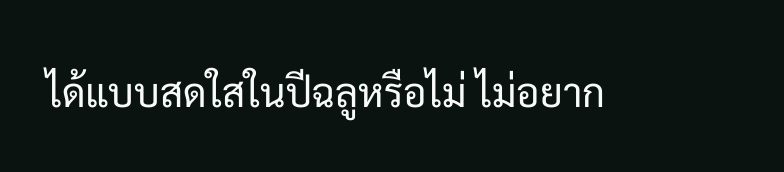ได้แบบสดใสในปีฉลูหรือไม่ ไม่อยาก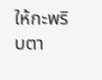ให้กะพริบตา